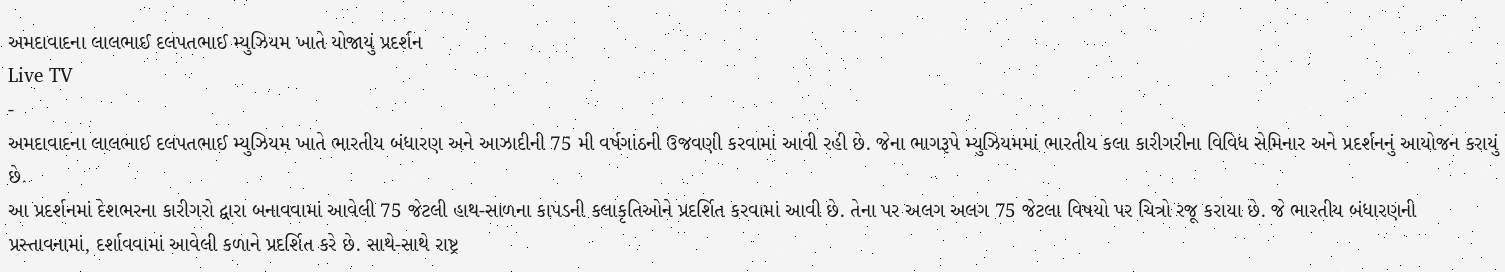અમદાવાદના લાલભાઈ દલપતભાઈ મ્યુઝિયમ ખાતે યોજાયું પ્રદર્શન
Live TV
-
અમદાવાદના લાલભાઈ દલપતભાઈ મ્યુઝિયમ ખાતે ભારતીય બંધારણ અને આઝાદીની 75 મી વર્ષગાંઠની ઉજવણી કરવામાં આવી રહી છે. જેના ભાગરૂપે મ્યુઝિયમમાં ભારતીય કલા કારીગરીના વિવિધ સેમિનાર અને પ્રદર્શનનું આયોજન કરાયું છે.
આ પ્રદર્શનમાં દેશભરના કારીગરો દ્વારા બનાવવામાં આવેલી 75 જેટલી હાથ-સાળના કાપડની કલાકૃતિઓને પ્રદર્શિત કરવામાં આવી છે. તેના પર અલગ અલગ 75 જેટલા વિષયો પર ચિત્રો રજૂ કરાયા છે. જે ભારતીય બંધારણની પ્રસ્તાવનામાં, દર્શાવવામાં આવેલી કળાને પ્રદર્શિત કરે છે. સાથે-સાથે રાષ્ટ્ર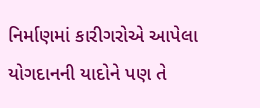નિર્માણમાં કારીગરોએ આપેલા યોગદાનની યાદોને પણ તે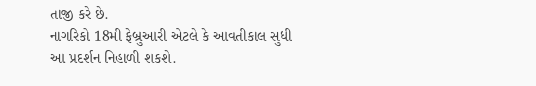તાજી કરે છે.
નાગરિકો 18મી ફેબ્રુઆરી એટલે કે આવતીકાલ સુધી આ પ્રદર્શન નિહાળી શકશે.